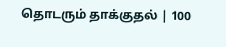தொடரும் தாக்குதல் | 100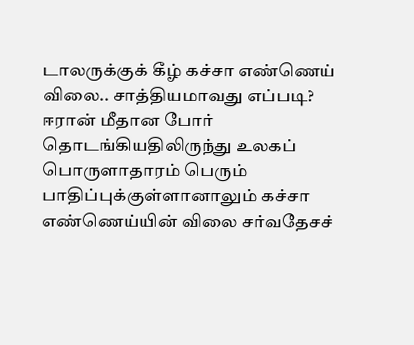டாலருக்குக் கீழ் கச்சா எண்ணெய் விலை.. சாத்தியமாவது எப்படி?
ஈரான் மீதான போர் தொடங்கியதிலிருந்து உலகப் பொருளாதாரம் பெரும் பாதிப்புக்குள்ளானாலும் கச்சா எண்ணெய்யின் விலை சர்வதேசச்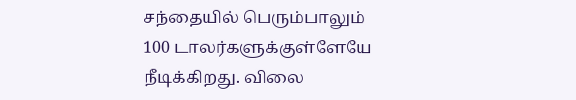சந்தையில் பெரும்பாலும் 100 டாலர்களுக்குள்ளேயே நீடிக்கிறது. விலை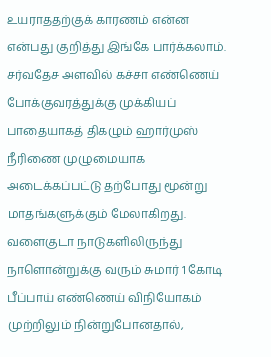உயராததற்குக் காரணம் என்ன என்பது குறித்து இங்கே பார்க்கலாம்.
சர்வதேச அளவில் கச்சா எண்ணெய் போக்குவரத்துக்கு முக்கியப் பாதையாகத் திகழும் ஹார்முஸ் நீரிணை முழுமையாக அடைக்கப்பட்டு தற்போது மூன்று மாதங்களுக்கும் மேலாகிறது. வளைகுடா நாடுகளிலிருந்து நாளொன்றுக்கு வரும் சுமார் 1 கோடி பீப்பாய் எண்ணெய் விநியோகம் முற்றிலும் நின்றுபோனதால்,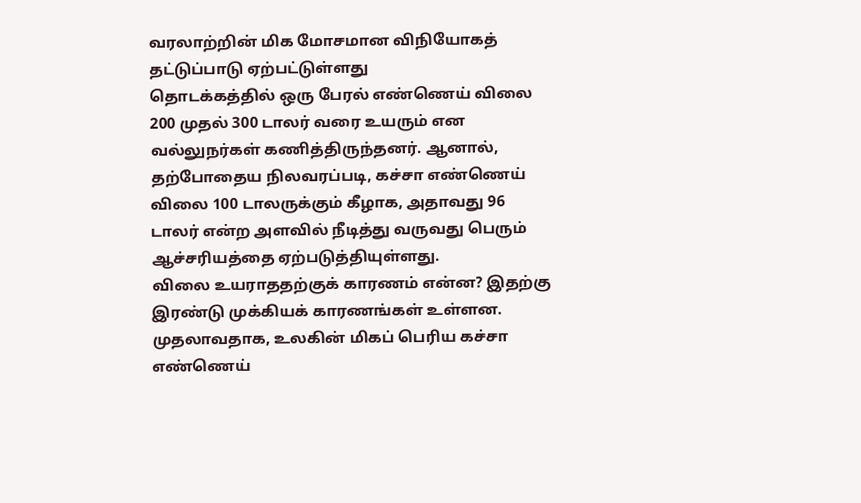வரலாற்றின் மிக மோசமான விநியோகத் தட்டுப்பாடு ஏற்பட்டுள்ளது
தொடக்கத்தில் ஒரு பேரல் எண்ணெய் விலை 200 முதல் 300 டாலர் வரை உயரும் என வல்லுநர்கள் கணித்திருந்தனர். ஆனால், தற்போதைய நிலவரப்படி, கச்சா எண்ணெய் விலை 100 டாலருக்கும் கீழாக, அதாவது 96 டாலர் என்ற அளவில் நீடித்து வருவது பெரும் ஆச்சரியத்தை ஏற்படுத்தியுள்ளது.
விலை உயராததற்குக் காரணம் என்ன? இதற்கு இரண்டு முக்கியக் காரணங்கள் உள்ளன. முதலாவதாக, உலகின் மிகப் பெரிய கச்சா எண்ணெய்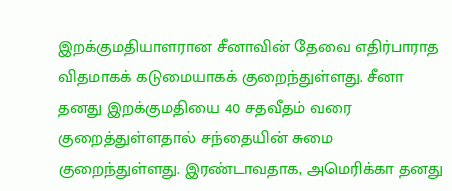இறக்குமதியாளரான சீனாவின் தேவை எதிர்பாராத விதமாகக் கடுமையாகக் குறைந்துள்ளது. சீனா தனது இறக்குமதியை 40 சதவீதம் வரை குறைத்துள்ளதால் சந்தையின் சுமை குறைந்துள்ளது. இரண்டாவதாக, அமெரிக்கா தனது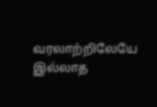வரலாற்றிலேயே இல்லாத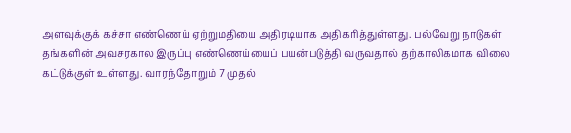அளவுக்குக் கச்சா எண்ணெய் ஏற்றுமதியை அதிரடியாக அதிகரித்துள்ளது. பல்வேறு நாடுகள் தங்களின் அவசரகால இருப்பு எண்ணெய்யைப் பயன்படுத்தி வருவதால் தற்காலிகமாக விலை கட்டுக்குள் உள்ளது. வாரந்தோறும் 7 முதல்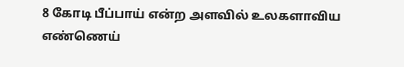8 கோடி பீப்பாய் என்ற அளவில் உலகளாவிய எண்ணெய்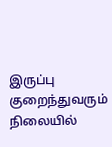இருப்பு குறைந்துவரும் நிலையில்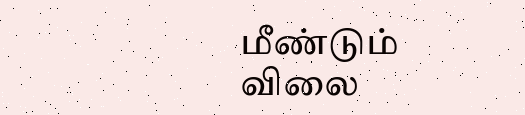மீண்டும் விலை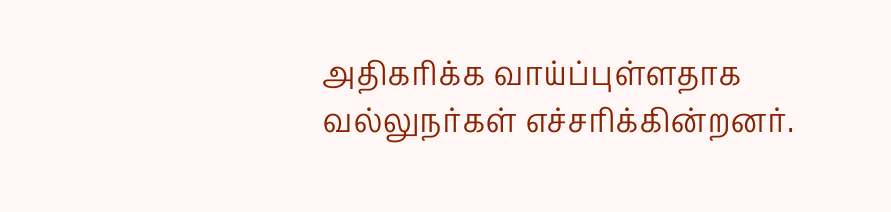அதிகரிக்க வாய்ப்புள்ளதாக வல்லுநர்கள் எச்சரிக்கின்றனர்.